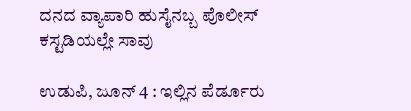ದನದ ವ್ಯಾಪಾರಿ ಹುಸೈನಬ್ಬ ಪೊಲೀಸ್ ಕಸ್ಟಡಿಯಲ್ಲೇ ಸಾವು

ಉಡುಪಿ, ಜೂನ್ 4 : ಇಲ್ಲಿನ ಪೆರ್ಡೂರು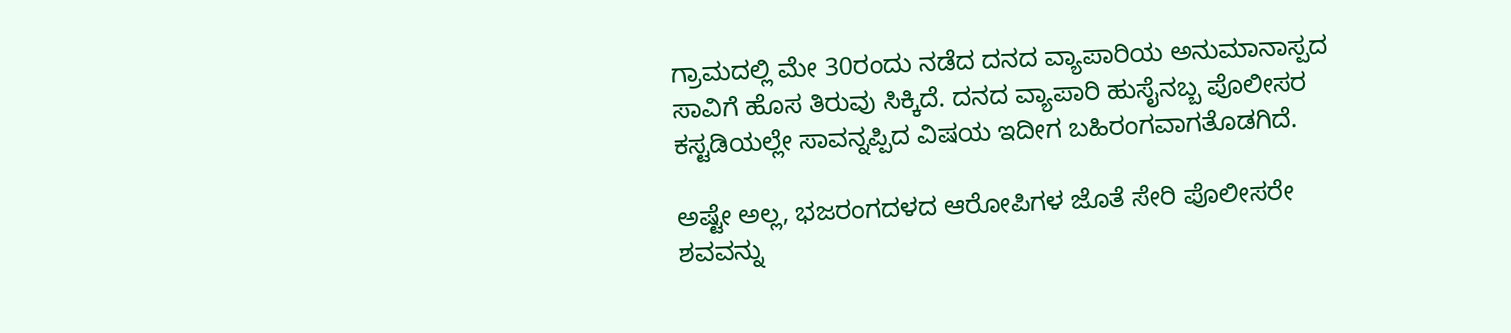ಗ್ರಾಮದಲ್ಲಿ ಮೇ 30ರಂದು ನಡೆದ ದನದ ವ್ಯಾಪಾರಿಯ ಅನುಮಾನಾಸ್ಪದ ಸಾವಿಗೆ ಹೊಸ ತಿರುವು ಸಿಕ್ಕಿದೆ. ದನದ ವ್ಯಾಪಾರಿ ಹುಸೈನಬ್ಬ ಪೊಲೀಸರ ಕಸ್ಟಡಿಯಲ್ಲೇ ಸಾವನ್ನಪ್ಪಿದ ವಿಷಯ ಇದೀಗ ಬಹಿರಂಗವಾಗತೊಡಗಿದೆ.

ಅಷ್ಟೇ ಅಲ್ಲ, ಭಜರಂಗದಳದ ಆರೋಪಿಗಳ ಜೊತೆ ಸೇರಿ ಪೊಲೀಸರೇ ಶವವನ್ನು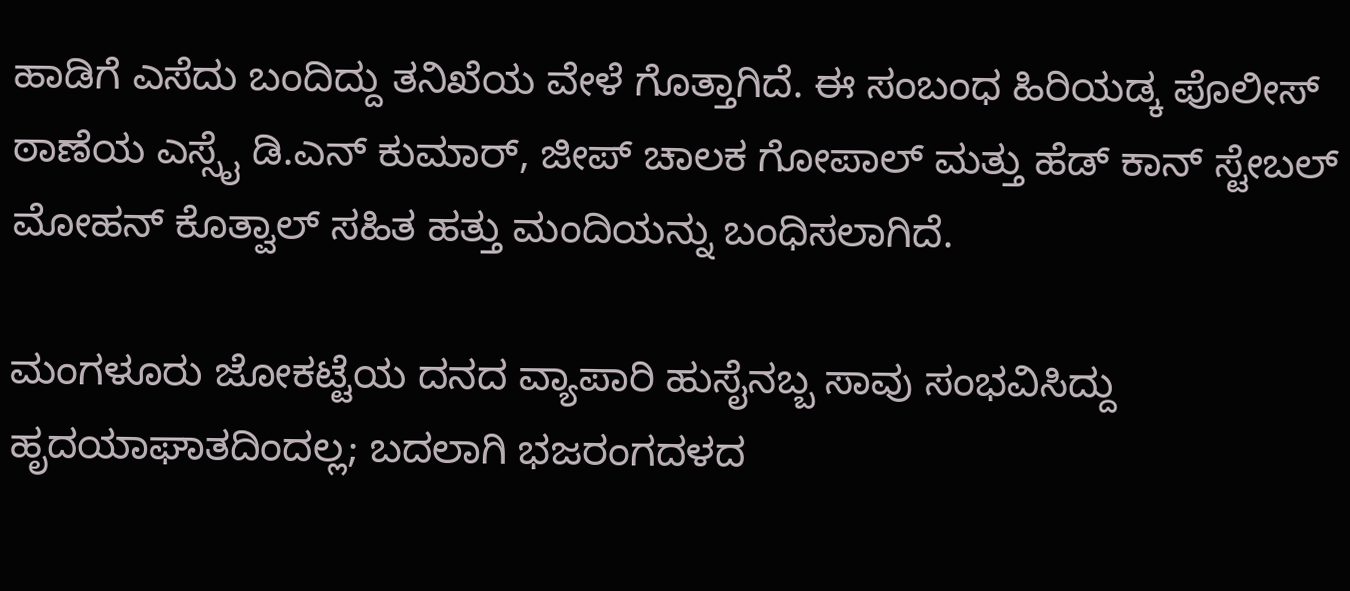ಹಾಡಿಗೆ ಎಸೆದು ಬಂದಿದ್ದು ತನಿಖೆಯ ವೇಳೆ ಗೊತ್ತಾಗಿದೆ. ಈ ಸಂಬಂಧ ಹಿರಿಯಡ್ಕ ಪೊಲೀಸ್ ಠಾಣೆಯ ಎಸ್ಸೈ ಡಿ.ಎನ್ ಕುಮಾರ್, ಜೀಪ್ ಚಾಲಕ ಗೋಪಾಲ್ ಮತ್ತು ಹೆಡ್ ಕಾನ್ ಸ್ಟೇಬಲ್ ಮೋಹನ್ ಕೊತ್ವಾಲ್ ಸಹಿತ ಹತ್ತು ಮಂದಿಯನ್ನು ಬಂಧಿಸಲಾಗಿದೆ.

ಮಂಗಳೂರು ಜೋಕಟ್ಟೆಯ ದನದ ವ್ಯಾಪಾರಿ ಹುಸೈನಬ್ಬ ಸಾವು ಸಂಭವಿಸಿದ್ದು ಹೃದಯಾಘಾತದಿಂದಲ್ಲ; ಬದಲಾಗಿ ಭಜರಂಗದಳದ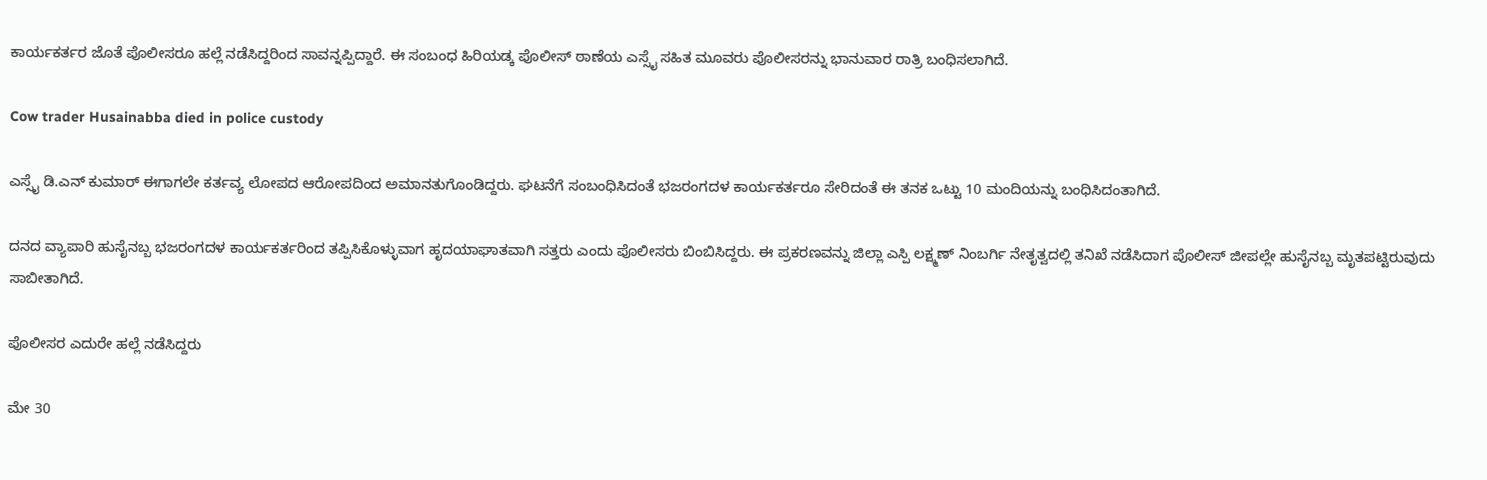ಕಾರ್ಯಕರ್ತರ ಜೊತೆ ಪೊಲೀಸರೂ ಹಲ್ಲೆ ನಡೆಸಿದ್ದರಿಂದ ಸಾವನ್ನಪ್ಪಿದ್ದಾರೆ. ಈ ಸಂಬಂಧ ಹಿರಿಯಡ್ಕ ಪೊಲೀಸ್ ಠಾಣೆಯ ಎಸ್ಸೈ ಸಹಿತ ಮೂವರು ಪೊಲೀಸರನ್ನು ಭಾನುವಾರ ರಾತ್ರಿ ಬಂಧಿಸಲಾಗಿದೆ.

Cow trader Husainabba died in police custody

ಎಸ್ಸೈ ಡಿ.ಎನ್ ಕುಮಾರ್ ಈಗಾಗಲೇ ಕರ್ತವ್ಯ ಲೋಪದ ಆರೋಪದಿಂದ ಅಮಾನತುಗೊಂಡಿದ್ದರು. ಘಟನೆಗೆ ಸಂಬಂಧಿಸಿದಂತೆ ಭಜರಂಗದಳ ಕಾರ್ಯಕರ್ತರೂ ಸೇರಿದಂತೆ ಈ ತನಕ ಒಟ್ಟು 10 ಮಂದಿಯನ್ನು ಬಂಧಿಸಿದಂತಾಗಿದೆ.

ದನದ ವ್ಯಾಪಾರಿ ಹುಸೈನಬ್ಬ ಭಜರಂಗದಳ ಕಾರ್ಯಕರ್ತರಿಂದ ತಪ್ಪಿಸಿಕೊಳ್ಳುವಾಗ ಹೃದಯಾಘಾತವಾಗಿ ಸತ್ತರು ಎಂದು ಪೊಲೀಸರು ಬಿಂಬಿಸಿದ್ದರು. ಈ ಪ್ರಕರಣವನ್ನು ಜಿಲ್ಲಾ ಎಸ್ಪಿ ಲಕ್ಷ್ಮಣ್ ನಿಂಬರ್ಗಿ ನೇತೃತ್ವದಲ್ಲಿ ತನಿಖೆ ನಡೆಸಿದಾಗ ಪೊಲೀಸ್ ಜೀಪಲ್ಲೇ ಹುಸೈನಬ್ಬ ಮೃತಪಟ್ಟಿರುವುದು ಸಾಬೀತಾಗಿದೆ.

ಪೊಲೀಸರ ಎದುರೇ ಹಲ್ಲೆ ನಡೆಸಿದ್ದರು

ಮೇ 30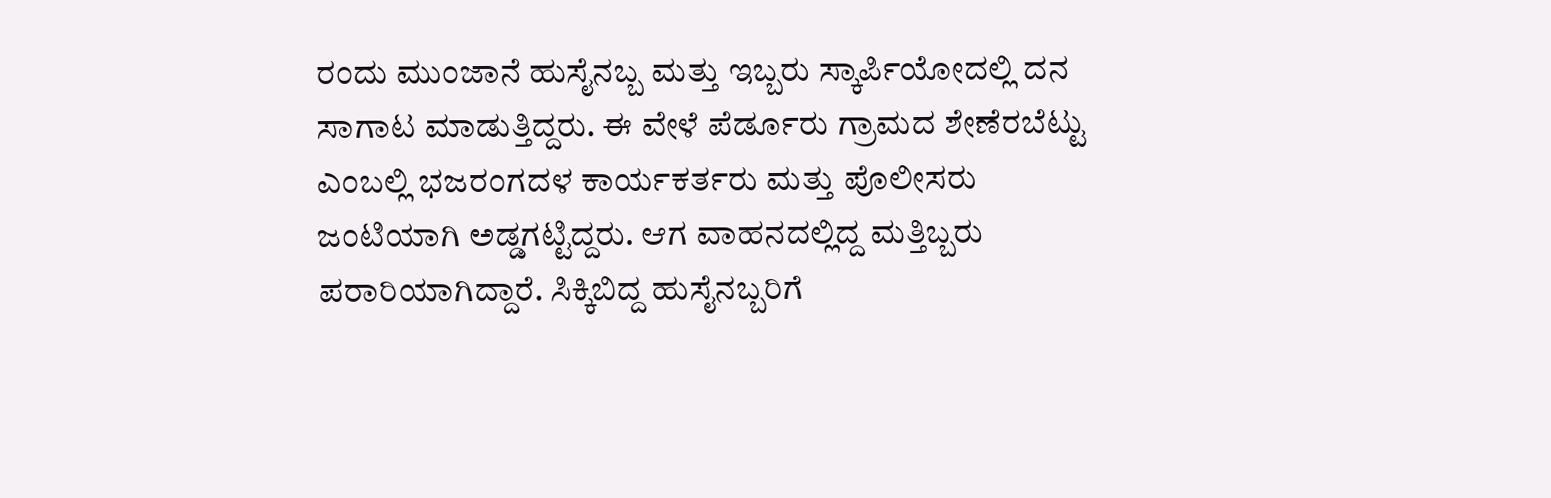ರಂದು ಮುಂಜಾನೆ ಹುಸೈನಬ್ಬ ಮತ್ತು ಇಬ್ಬರು ಸ್ಕಾರ್ಪಿಯೋದಲ್ಲಿ ದನ ಸಾಗಾಟ ಮಾಡುತ್ತಿದ್ದರು. ಈ ವೇಳೆ ಪೆರ್ಡೂರು ಗ್ರಾಮದ ಶೇಣೆರಬೆಟ್ಟು ಎಂಬಲ್ಲಿ ಭಜರಂಗದಳ ಕಾರ್ಯಕರ್ತರು ಮತ್ತು ಪೊಲೀಸರು ಜಂಟಿಯಾಗಿ ಅಡ್ಡಗಟ್ಟಿದ್ದರು. ಆಗ ವಾಹನದಲ್ಲಿದ್ದ ಮತ್ತಿಬ್ಬರು ಪರಾರಿಯಾಗಿದ್ದಾರೆ. ಸಿಕ್ಕಿಬಿದ್ದ ಹುಸೈನಬ್ಬರಿಗೆ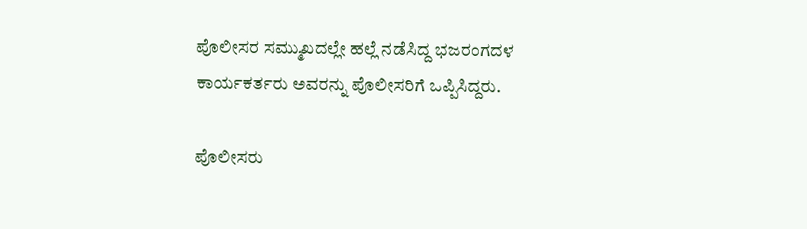ಪೊಲೀಸರ ಸಮ್ಮುಖದಲ್ಲೇ ಹಲ್ಲೆ ನಡೆಸಿದ್ದ ಭಜರಂಗದಳ ಕಾರ್ಯಕರ್ತರು ಅವರನ್ನು ಪೊಲೀಸರಿಗೆ ಒಪ್ಪಿಸಿದ್ದರು.

ಪೊಲೀಸರು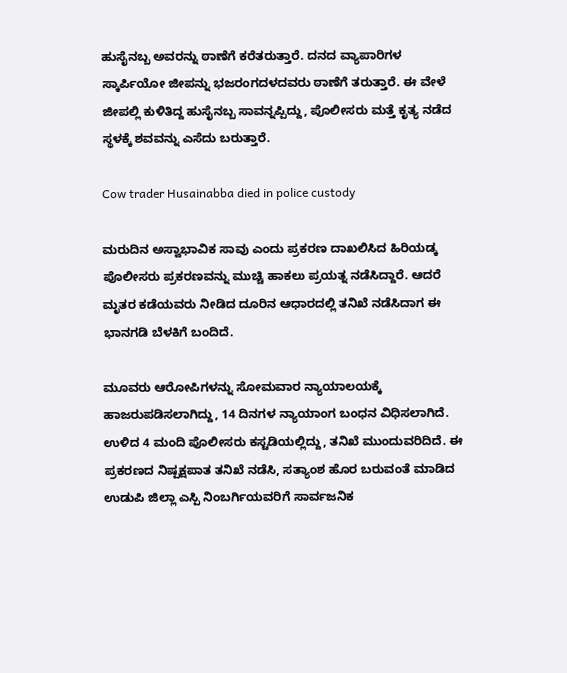ಹುಸೈನಬ್ಬ ಅವರನ್ನು ಠಾಣೆಗೆ ಕರೆತರುತ್ತಾರೆ. ದನದ ವ್ಯಾಪಾರಿಗಳ ಸ್ಕಾರ್ಪಿಯೋ ಜೀಪನ್ನು ಭಜರಂಗದಳದವರು ಠಾಣೆಗೆ ತರುತ್ತಾರೆ. ಈ ವೇಳೆ ಜೀಪಲ್ಲಿ ಕುಳಿತಿದ್ದ ಹುಸೈನಬ್ಬ ಸಾವನ್ನಪ್ಪಿದ್ದು, ಪೊಲೀಸರು ಮತ್ತೆ ಕೃತ್ಯ ನಡೆದ ಸ್ಥಳಕ್ಕೆ ಶವವನ್ನು ಎಸೆದು ಬರುತ್ತಾರೆ.

Cow trader Husainabba died in police custody

ಮರುದಿನ ಅಸ್ವಾಭಾವಿಕ ಸಾವು ಎಂದು ಪ್ರಕರಣ ದಾಖಲಿಸಿದ ಹಿರಿಯಡ್ಕ ಪೊಲೀಸರು ಪ್ರಕರಣವನ್ನು ಮುಚ್ಚಿ ಹಾಕಲು ಪ್ರಯತ್ನ ನಡೆಸಿದ್ದಾರೆ. ಆದರೆ ಮೃತರ ಕಡೆಯವರು ನೀಡಿದ ದೂರಿನ ಆಧಾರದಲ್ಲಿ ತನಿಖೆ ನಡೆಸಿದಾಗ ಈ ಭಾನಗಡಿ ಬೆಳಕಿಗೆ ಬಂದಿದೆ.

ಮೂವರು ಆರೋಪಿಗಳನ್ನು ಸೋಮವಾರ ನ್ಯಾಯಾಲಯಕ್ಕೆ ಹಾಜರುಪಡಿಸಲಾಗಿದ್ದು, 14 ದಿನಗಳ ನ್ಯಾಯಾಂಗ ಬಂಧನ ವಿಧಿಸಲಾಗಿದೆ. ಉಳಿದ 4 ಮಂದಿ ಪೊಲೀಸರು ಕಸ್ಟಡಿಯಲ್ಲಿದ್ದು, ತನಿಖೆ ಮುಂದುವರಿದಿದೆ. ಈ ಪ್ರಕರಣದ ನಿಷ್ಪಕ್ಷಪಾತ ತನಿಖೆ ನಡೆಸಿ, ಸತ್ಯಾಂಶ ಹೊರ ಬರುವಂತೆ ಮಾಡಿದ ಉಡುಪಿ ಜಿಲ್ಲಾ ಎಸ್ಪಿ ನಿಂಬರ್ಗಿಯವರಿಗೆ ಸಾರ್ವಜನಿಕ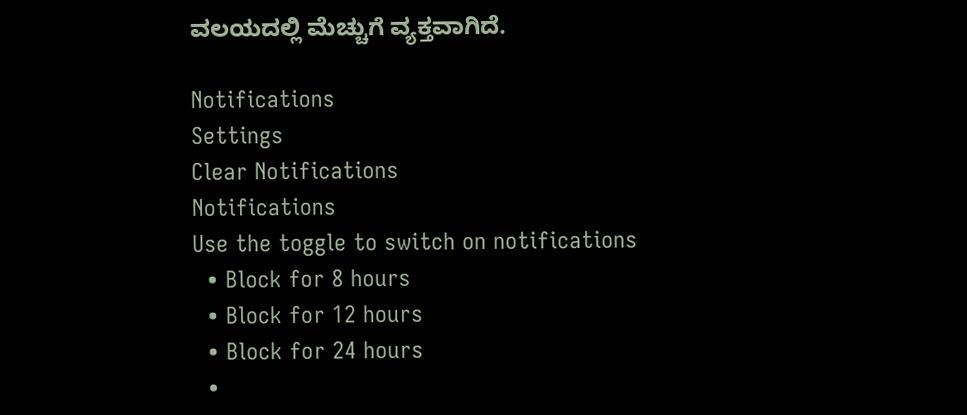ವಲಯದಲ್ಲಿ ಮೆಚ್ಚುಗೆ ವ್ಯಕ್ತವಾಗಿದೆ.

Notifications
Settings
Clear Notifications
Notifications
Use the toggle to switch on notifications
  • Block for 8 hours
  • Block for 12 hours
  • Block for 24 hours
  •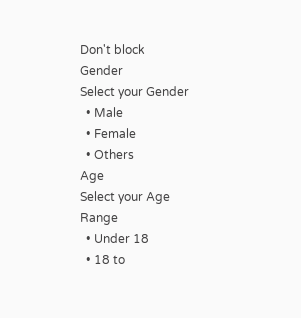Don't block
Gender
Select your Gender
  • Male
  • Female
  • Others
Age
Select your Age Range
  • Under 18
  • 18 to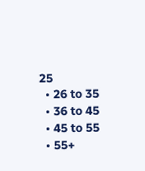25
  • 26 to 35
  • 36 to 45
  • 45 to 55
  • 55+